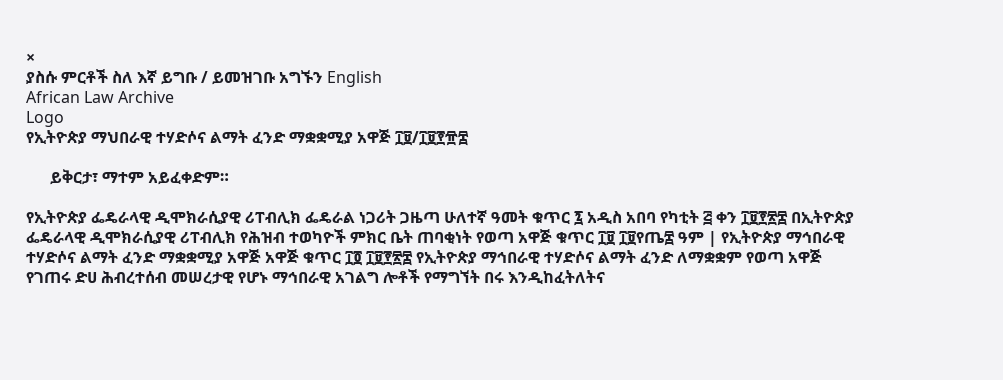×
ያስሱ ምርቶች ስለ እኛ ይግቡ / ይመዝገቡ አግኙን English
African Law Archive
Logo
የኢትዮጵያ ማህበራዊ ተሃድሶና ልማት ፈንድ ማቋቋሚያ አዋጅ ፲፱/፲፱፻፹፰

      ይቅርታ፣ ማተም አይፈቀድም።

የኢትዮጵያ ፌዴራላዊ ዲሞክራሲያዊ ሪፐብሊክ ፌዴራል ነጋሪት ጋዜጣ ሁለተኛ ዓመት ቁጥር ፯ አዲስ አበባ የካቲት ፭ ቀን ፲፱፻፳፰ በኢትዮጵያ ፌዴራላዊ ዲሞክራሲያዊ ሪፐብሊክ የሕዝብ ተወካዮች ምክር ቤት ጠባቂነት የወጣ አዋጅ ቁጥር ፲፱ ፲፱የጤ፰ ዓም | የኢትዮጵያ ማኅበራዊ ተሃድሶና ልማት ፈንድ ማቋቋሚያ አዋጅ አዋጅ ቁጥር ፲፬ ፲፱፻፳፰ የኢትዮጵያ ማኅበራዊ ተሃድሶና ልማት ፈንድ ለማቋቋም የወጣ አዋጅ የገጠሩ ድሀ ሕብረተሰብ መሠረታዊ የሆኑ ማኅበራዊ አገልግ ሎቶች የማግኘት በሩ እንዲከፈትለትና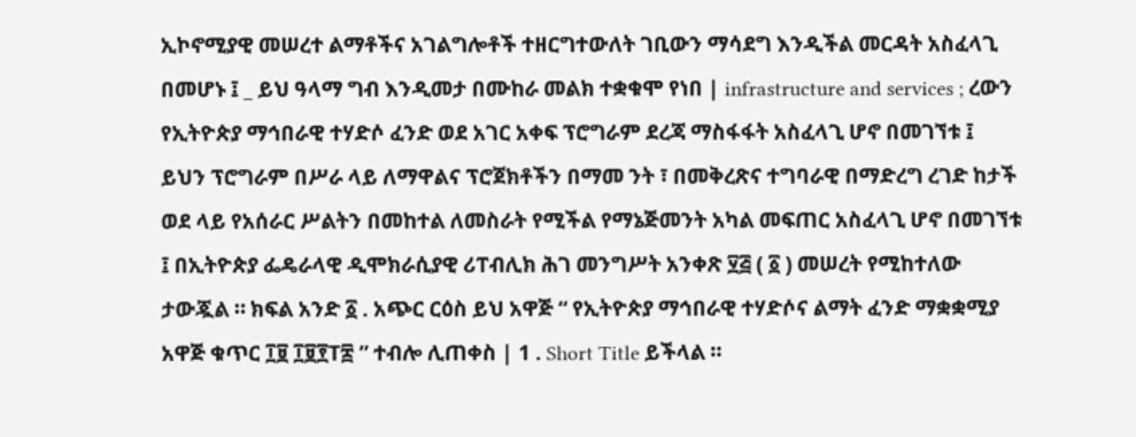ኢኮኖሚያዊ መሠረተ ልማቶችና አገልግሎቶች ተዘርግተውለት ገቢውን ማሳደግ እንዲችል መርዳት አስፈላጊ በመሆኑ ፤ _ ይህ ዓላማ ግብ እንዲመታ በሙከራ መልክ ተቋቁሞ የነበ | infrastructure and services ; ረውን የኢትዮጵያ ማኅበራዊ ተሃድሶ ፈንድ ወደ አገር አቀፍ ፕሮግራም ደረጃ ማስፋፋት አስፈላጊ ሆኖ በመገኘቱ ፤ ይህን ፕሮግራም በሥራ ላይ ለማዋልና ፕሮጀክቶችን በማመ ንት ፣ በመቅረጽና ተግባራዊ በማድረግ ረገድ ከታች ወደ ላይ የአሰራር ሥልትን በመከተል ለመስራት የሚችል የማኔጅመንት አካል መፍጠር አስፈላጊ ሆኖ በመገኘቱ ፤ በኢትዮጵያ ፌዴራላዊ ዲሞክራሲያዊ ሪፐብሊክ ሕገ መንግሥት አንቀጽ ፶፭ ( ፩ ) መሠረት የሚከተለው ታውጇል ። ክፍል አንድ ፩ . አጭር ርዕስ ይህ አዋጅ “ የኢትዮጵያ ማኅበራዊ ተሃድሶና ልማት ፈንድ ማቋቋሚያ አዋጅ ቁጥር ፲፱ ፲፱፻T፰ ” ተብሎ ሊጠቀስ | 1 . Short Title ይችላል ።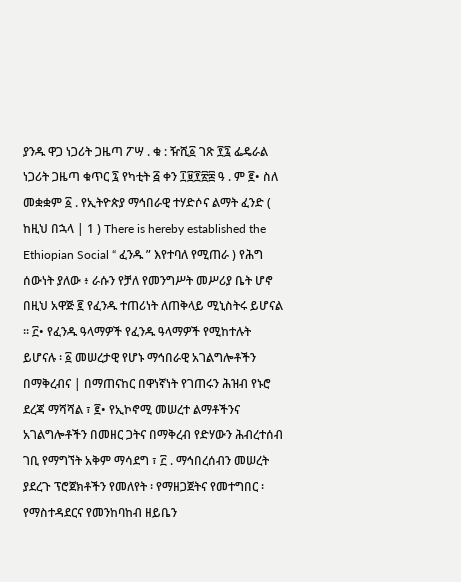ያንዱ ዋጋ ነጋሪት ጋዜጣ ፖሣ . ቁ : ዥሺ፩ ገጽ ፻፯ ፌዴራል ነጋሪት ጋዜጣ ቁጥር ፯ የካቲት ፭ ቀን ፲፱፻፳፰ ዓ . ም ፪• ስለ መቋቋም ፩ . የኢትዮጵያ ማኅበራዊ ተሃድሶና ልማት ፈንድ ( ከዚህ በኋላ | 1 ) There is hereby established the Ethiopian Social “ ፈንዱ ” እየተባለ የሚጠራ ) የሕግ ሰውነት ያለው ፥ ራሱን የቻለ የመንግሥት መሥሪያ ቤት ሆኖ በዚህ አዋጅ ፪ የፈንዱ ተጠሪነት ለጠቅላይ ሚኒስትሩ ይሆናል ። ፫• የፈንዱ ዓላማዎች የፈንዱ ዓላማዎች የሚከተሉት ይሆናሉ ፡ ፩ መሠረታዊ የሆኑ ማኅበራዊ አገልግሎቶችን በማቅረብና | በማጠናከር በዋነኛነት የገጠሩን ሕዝብ የኑሮ ደረጃ ማሻሻል ፣ ፪• የኢኮኖሚ መሠረተ ልማቶችንና አገልግሎቶችን በመዘር ጋትና በማቅረብ የድሃውን ሕብረተሰብ ገቢ የማግኘት አቅም ማሳደግ ፣ ፫ . ማኅበረሰብን መሠረት ያደረጉ ፕሮጀክቶችን የመለየት ፡ የማዘጋጀትና የመተግበር ፡ የማስተዳደርና የመንከባከብ ዘይቤን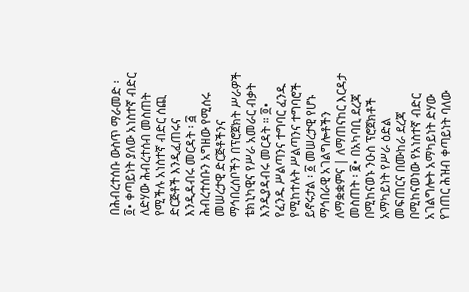በሕብረተሰቡ ውስጥ ማራመድ ፡ ፬• ቀጣይነት ያለው አነስተኛ ብድር ለድሃው ሕብረተሰብ መስጠት የሚችሉ አነስተኛ ብድር ሰጪ ድርጅቶች እንዲፈጠሩና እንዲዳብሩ መርዳት ፡ ፭ ሕብረተሰቡን አግዘው የሚሰሩ መሠረታዊ ድርጅቶችንና ማኅበረሰቦችን በፕሮጀክት ሥራዎች ቴክኒካዊና የሥራ አመራር ብቃት እንዲያዳብሩ መርዳት ። ፬• የፈንዱ ሥልጣንና ተግባር ፈንዱ የሚከተሉት ሥልጣንና ተግባሮች ይኖሩታል ፡ ፩ መሠረታዊ የሆኑ ማኅበራዊ አገልግሎቶችን ለማቋቋምና | ለማጠናከር እርዳታ መስጠት ፡ ፪• በአካባቢ ደረጃ በሚከናወኑ ንዑስ ፕሮጀክቶች አማካይነት የሥራ ዕድል መፍጠርና በሙከራ ደረጃ በሚከናወነው የአነስተኛ ብድር አገልግሎት አማካይነት ድሃው የገጠር ሕዝብ ቀጣይነት ባለው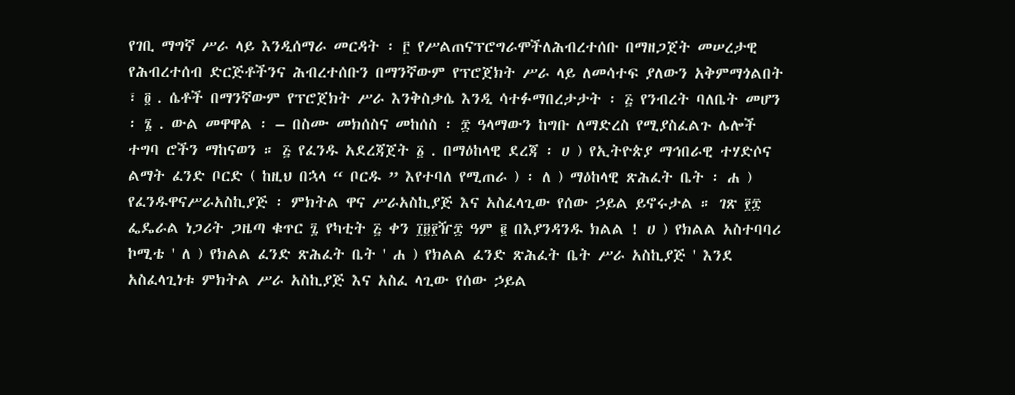የገቢ ማግኛ ሥራ ላይ እንዲሰማራ መርዳት ፡ ፫ የሥልጠናፕሮግራሞችለሕብረተሰቡ በማዘጋጀት መሠረታዊ የሕብረተሰብ ድርጅቶችንና ሕብረተሰቡን በማንኛውም የፕሮጀክት ሥራ ላይ ለመሳተፍ ያለውን አቅምማጎልበት ፣ ፬ . ሴቶች በማንኛውም የፕሮጀክት ሥራ እንቅስቃሴ እንዲ ሳተፉማበረታታት ፡ ፭ የንብረት ባለቤት መሆን ፡ ፮ . ውል መዋዋል ፡ – በስሙ መክሰስና መከሰስ ፡ ፰ ዓላማውን ከግቡ ለማድረስ የሚያስፈልጉ ሌሎች ተግባ ሮችን ማከናወን ። ፭ የፈንዱ አደረጃጀት ፩ . በማዕከላዊ ደረጃ ፡ ሀ ) የኢትዮጵያ ማኅበራዊ ተሃድሶና ልማት ፈንድ ቦርድ ( ከዚህ በኋላ “ ቦርዱ ” እየተባለ የሚጠራ ) ፡ ለ ) ማዕከላዊ ጽሕፈት ቤት ፡ ሐ ) የፈንዱዋናሥራአስኪያጅ ፡ ምክትል ዋና ሥራአስኪያጅ እና አስፈላጊው የሰው ኃይል ይኖሩታል ። ገጽ ፻፰ ፌዴራል ነጋሪት ጋዜጣ ቁጥር ፯ የካቲት ፭ ቀን ፲፱፻ዥ፰ ዓም ፪ በእያንዳንዱ ክልል ! ሀ ) የክልል አስተባባሪ ኮሚቴ ' ለ ) የክልል ፈንድ ጽሕፈት ቤት ' ሐ ) የክልል ፈንድ ጽሕፈት ቤት ሥራ አስኪያጅ ' እንደ አስፈላጊነቱ ምክትል ሥራ አስኪያጅ እና አስፈ ላጊው የሰው ኃይል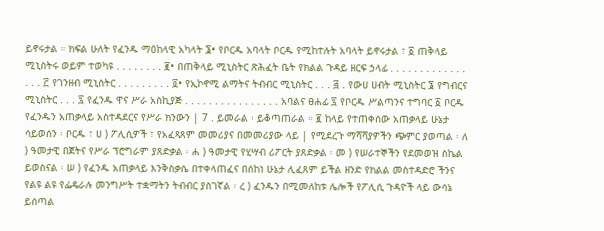ይኖሩታል ። ክፍል ሁለት የፈንዱ ማዕከላዊ አካላት ፮• የቦርዱ አባላት ቦርዱ የሚከተሉት አባላት ይኖሩታል ፣ ፩ ጠቅላይ ሚኒስትሩ ወይም ተወካዩ . . . . . . . . ፪• በጠቅላይ ሚኒስትር ጽሕፈት ቤት የክልል ጉዳይ ዘርፍ ኃላፊ . . . . . . . . . . . . . . . . ፫ የገንዘብ ሚኒስትር . . . . . . . . . ፬• የኢኮኖሚ ልማትና ትብብር ሚኒስትር . . . ፭ . የውሀ ሀብት ሚኒስትር ፮ የግብርና ሚኒስትር . . . ፯ የፈንዱ ዋና ሥራ አስኪያጅ . . . . . . . . . . . . . . . . አባልና ፀሐፊ ፯ የቦርዱ ሥልጣንና ተግባር ፩ ቦርዱ የፈንዱን አጠቃላይ አስተዳደርና የሥራ ክንውን | 7 . ይመራል ፡ ይቆጣጠራል ። ፪ ከላይ የተጠቀሰው አጠቃላይ ሁኔታ ሳይወሰን ፡ ቦርዱ ፣ ሀ ) ፖሊሲዎች ፣ የአፈጻጸም መመሪያና በመመሪያው ላይ | የሚደረጉ ማሻሻያዎችን ጭምር ያወጣል ፡ ለ ) ዓመታዊ በጀትና የሥራ ፕሮግራም ያጸድቃል ፡ ሐ ) ዓመታዊ የሂሣብ ሪፖርት ያጸድቃል ፡ መ ) የሠራተኞችን የደመወዝ ስኬል ይወስናል ፡ ሠ ) የፈንዱ አጠቃላይ እንቅስቃሴ በተቀላጠፈና በሰከነ ሁኔታ ሊፈጸም ይችል ዘንድ የክልል መስተዳድሮ ችንና የልዩ ልዩ የፌዴራሉ መንግሥት ተቋማትን ትብብር ያስገኛል ፡ ረ ) ፈንዱን በሚመለከቱ ሌሎች የፖሊሲ ጉዳዮች ላይ ውሳኔ ይሰጣል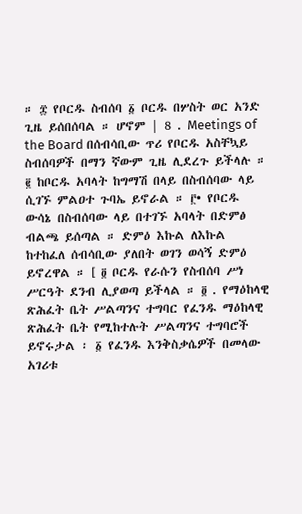። ፰ የቦርዱ ስብሰባ ፩ ቦርዱ በሦስት ወር አንድ ጊዜ ይሰበሰባል ። ሆኖም | 8 . Meetings of the Board በሰብሳቢው ጥሪ የቦርዱ አስቸኳይ ስብሰባዎች በማን ኛውም ጊዜ ሊደረጉ ይችላሉ ። ፪ ከቦርዱ አባላት ከግማሽ በላይ በስብሰባው ላይ ሲገኙ ምልዐተ ጉባኤ ይኖራል ። ፫• የቦርዱ ውሳኔ በስብሰባው ላይ በተገኙ አባላት በድምፅ ብልጫ ይሰጣል ። ድምዕ እኩል ለእኩል ከተከፈለ ሰብሳቢው ያለበት ወገን ወሳኝ ድምዕ ይኖረዋል ። [ ፬ ቦርዱ የራሱን የስብሰባ ሥነ ሥርዓት ደንብ ሊያወጣ ይችላል ። ፬ . የማዕከላዊ ጽሕፈት ቤት ሥልጣንና ተግባር የፈንዱ ማዕከላዊ ጽሕፈት ቤት የሚከተሉት ሥልጣንና ተግባሮች ይኖሩታል ፡ ፩ የፈንዱ እንቅስቃሴዎች በመላው አገሪቱ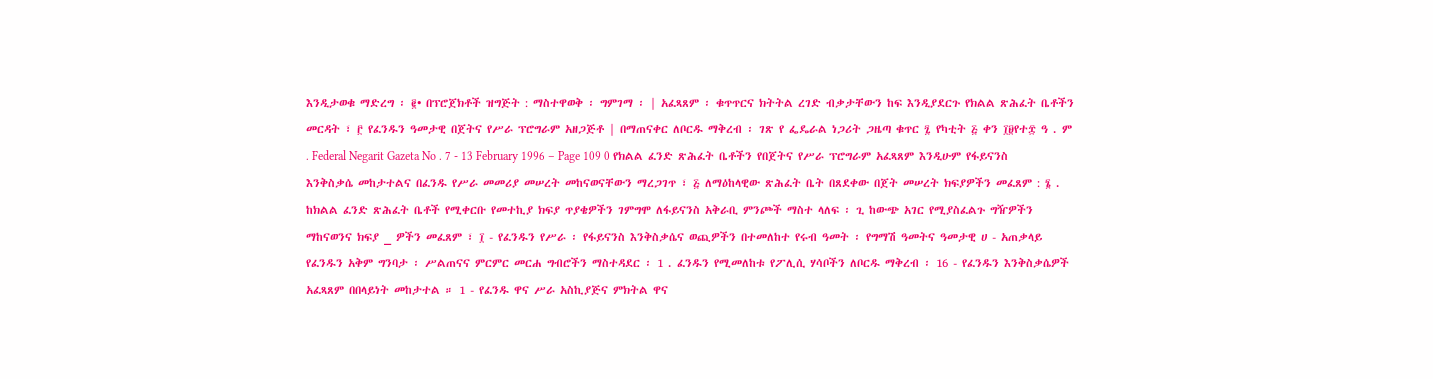እንዲታወቁ ማድረግ ፡ ፪• በፕሮጀክቶች ዝግጅት : ማስተዋወቅ ፡ ግምገማ ፡ | አፈጻጸም ፡ ቁጥጥርና ክትትል ረገድ ብቃታቸውን ከፍ እንዲያደርጉ የክልል ጽሕፈት ቤቶችን መርዳት ፣ ፫ የፈንዱን ዓመታዊ በጀትና የሥራ ፕሮግራም አዘጋጅቶ | በማጠናቀር ለቦርዱ ማቅረብ ፡ ገጽ የ ፌዴራል ነጋሪት ጋዜጣ ቁጥር ፯ የካቲት ፭ ቀን ፲፱የተ፰ ዓ . ም . Federal Negarit Gazeta No . 7 - 13 February 1996 – Page 109 0 የክልል ፈንድ ጽሕፈት ቤቶችን የበጀትና የሥራ ፕሮግራም አፈጻጸም እንዲሁም የፋይናንስ እንቅስቃሴ መከታተልና በፈንዱ የሥራ መመሪያ መሠረት መከናወናቸውን ማረጋገጥ ፣ ፭ ለማዕከላዊው ጽሕፈት ቤት በጸደቀው በጀት መሠረት ክፍያዎችን መፈጸም : ፮ . ከክልል ፈንድ ጽሕፈት ቤቶች የሚቀርቡ የመተኪያ ክፍያ ጥያቄዎችን ገምግሞ ለፋይናንስ አቅራቢ ምንጮች ማስተ ላለፍ ፡ ጊ ከውጭ አገር የሚያስፈልጉ ግዥዎችን ማከናወንና ክፍያ _ ዎችን መፈጸም ፣ ፲ - የፈንዱን የሥራ ፡ የፋይናንስ እንቅስቃሴና ወጪዎችን በተመለከተ የሩብ ዓመት ፡ የግማሽ ዓመትና ዓመታዊ ሀ - አጠቃላይ የፈንዱን አቅም ግንባታ ፡ ሥልጠናና ምርምር መርሐ ግብሮችን ማስተዳደር ፡ 1 . ፈንዱን የሚመለከቱ የፖሊሲ ሃሳቦችን ለቦርዱ ማቅረብ ፡ 16 - የፈንዱን እንቅስቃሴዎች አፈጻጸም በበላይነት መከታተል ። 1 - የፈንዱ ዋና ሥራ አስኪያጅና ምክትል ዋና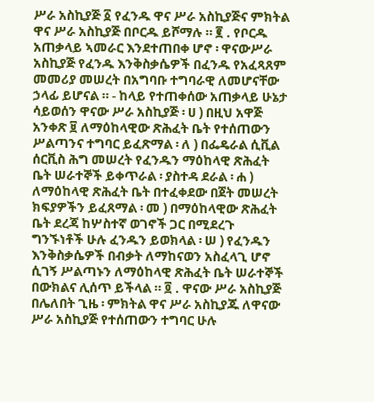ሥራ አስኪያጅ ፩ የፈንዱ ዋና ሥራ አስኪያጅና ምክትል ዋና ሥራ አስኪያጅ በቦርዱ ይሾማሉ ። ፪ . የቦርዱ አጠቃላይ ኣመራር እንደተጠበቀ ሆኖ ፡ ዋናውሥራ አስኪያጅ የፈንዱ እንቅስቃሴዎች በፈንዱ የአፈጻጸም መመሪያ መሠረት በአግባቡ ተግባራዊ ለመሆናቸው ኃላፊ ይሆናል ። - ከላይ የተጠቀሰው አጠቃላይ ሁኔታ ሳይወሰን ዋናው ሥራ አስኪያጅ ፡ ሀ ) በዚህ አዋጅ አንቀጽ ፱ ለማዕከላዊው ጽሕፈት ቤት የተሰጠውን ሥልጣንና ተግባር ይፈጽማል ፡ ለ ) በፌዴራል ሲቪል ሰርቪስ ሕግ መሠረት የፈንዱን ማዕከላዊ ጽሕፈት ቤት ሠራተኞች ይቀጥራል ፡ ያስተዳ ደራል ፡ ሐ ) ለማዕከላዊ ጽሕፈት ቤት በተፈቀደው በጀት መሠረት ክፍያዎችን ይፈጸማል ፡ መ ) በማዕከላዊው ጽሕፈት ቤት ደረጃ ከሦስተኛ ወገኖች ጋር በሚደረጉ ግንኙነቶች ሁሉ ፈንዱን ይወክላል ፡ ሠ ) የፈንዱን እንቅስቃሴዎች በብቃት ለማከናወን አስፈላጊ ሆኖ ሲገኝ ሥልጣኑን ለማዕከላዊ ጽሕፈት ቤት ሠራተኞች በውክልና ሊሰጥ ይችላል ። ፬ . ዋናው ሥራ አስኪያጅ በሌለበት ጊዜ ፡ ምክትል ዋና ሥራ አስኪያጁ ለዋናው ሥራ አስኪያጅ የተሰጠውን ተግባር ሁሉ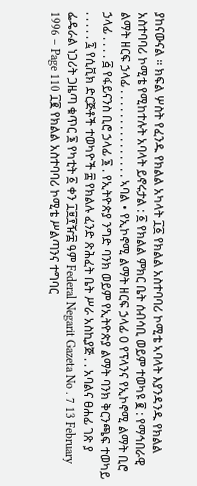ያከናውናል ። ክፍል ሦስት የፈንዱ የክልል አካላት ፲፩ የክልል አስተባባሪ ኮሚቴ ኣባላት እያንዳንዱ የክልል አስተባባሪ ኮሚቴ የሚከተሉት አባላት ይኖሩታል : ፩ የክልል ምክር ቤት ሰብሳቢ ወይም ተወካዩ ፪ : የማኅበራዊ ልማት ዘርፍ ኃላፊ . . . . . . . . . . . . . . . ኣባል • የኢኮኖሚ ልማት ዘርፍ ኃላፊ 0 የፕላንና የኢኮኖሚ ልማት ቢሮ ኃላፊ . . . . ፭ የፋይናንስ ቢሮ ኃላፊ ፮ . የኢትዮጵያ ንግድ ባንክ ወይም የኢትዮጵያ ልማት ባንክ ቅርንጫፍ ተወካይ . . . . . ፯ የሲቪክ ድርጅቶች ተወካዮች ፰ የክልሉ ፈንድ ጽሕፈት ቤት ሥራ አስኪያጅ . . አባልና ፀሐፊ ገጽ ያ ፌዴራል ነጋሪት ጋዜጣ ቁጥር ፮ የካቲት ፩ ቀን ፲፱፻ዥ፰ ዓም Federal Negarit Gazeta No . 7 13 February 1996 – Page 110 ፲፪ የክልል አስተባባሪ ኮሚቴ ሥልጣንና ተግባር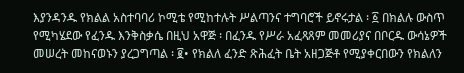እያንዳንዱ የክልል አስተባባሪ ኮሚቴ የሚከተሉት ሥልጣንና ተግባሮች ይኖሩታል ፡ ፩ በክልሉ ውስጥ የሚካሄደው የፈንዱ እንቅስቃሴ በዚህ አዋጅ ፡ በፈንዱ የሥራ አፈጻጸም መመሪያና በቦርዱ ውሳኔዎች መሠረት መከናወኑን ያረጋግጣል ፡ ፪• የክልለ ፈንድ ጽሕፈት ቤት አዘጋጅቶ የሚያቀርበውን የክልለን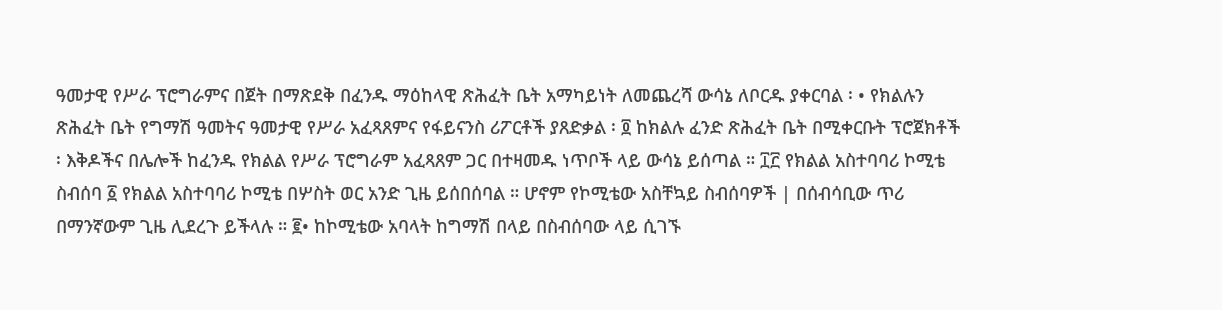ዓመታዊ የሥራ ፕሮግራምና በጀት በማጽደቅ በፈንዱ ማዕከላዊ ጽሕፈት ቤት አማካይነት ለመጨረሻ ውሳኔ ለቦርዱ ያቀርባል ፡ • የክልሉን ጽሕፈት ቤት የግማሽ ዓመትና ዓመታዊ የሥራ አፈጻጸምና የፋይናንስ ሪፖርቶች ያጸድቃል ፡ ፬ ከክልሉ ፈንድ ጽሕፈት ቤት በሚቀርቡት ፕሮጀክቶች ፡ እቅዶችና በሌሎች ከፈንዱ የክልል የሥራ ፕሮግራም አፈጻጸም ጋር በተዛመዱ ነጥቦች ላይ ውሳኔ ይሰጣል ። ፲፫ የክልል አስተባባሪ ኮሚቴ ስብሰባ ፩ የክልል አስተባባሪ ኮሚቴ በሦስት ወር አንድ ጊዜ ይሰበሰባል ። ሆኖም የኮሚቴው አስቸኳይ ስብሰባዎች | በሰብሳቢው ጥሪ በማንኛውም ጊዜ ሊደረጉ ይችላሉ ። ፪• ከኮሚቴው አባላት ከግማሽ በላይ በስብሰባው ላይ ሲገኙ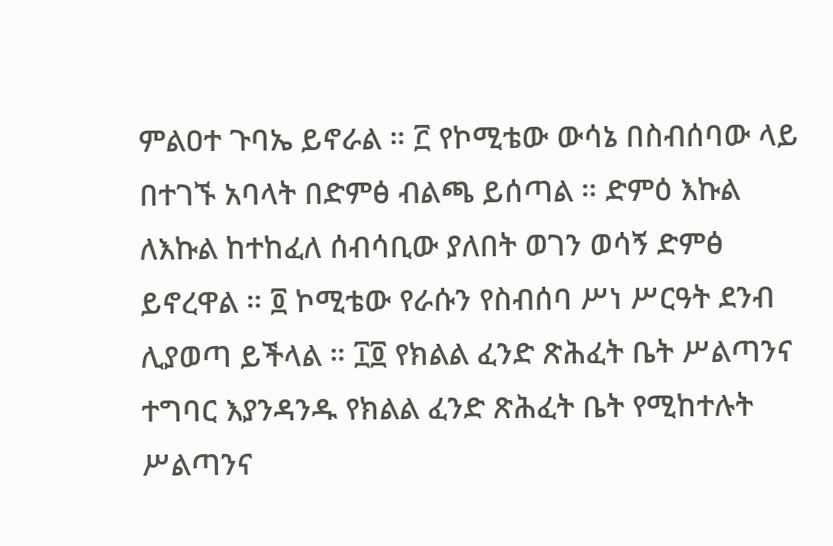ምልዐተ ጉባኤ ይኖራል ። ፫ የኮሚቴው ውሳኔ በስብሰባው ላይ በተገኙ አባላት በድምፅ ብልጫ ይሰጣል ። ድምዕ እኩል ለእኩል ከተከፈለ ሰብሳቢው ያለበት ወገን ወሳኝ ድምፅ ይኖረዋል ። ፬ ኮሚቴው የራሱን የስብሰባ ሥነ ሥርዓት ደንብ ሊያወጣ ይችላል ። ፲፬ የክልል ፈንድ ጽሕፈት ቤት ሥልጣንና ተግባር እያንዳንዱ የክልል ፈንድ ጽሕፈት ቤት የሚከተሉት ሥልጣንና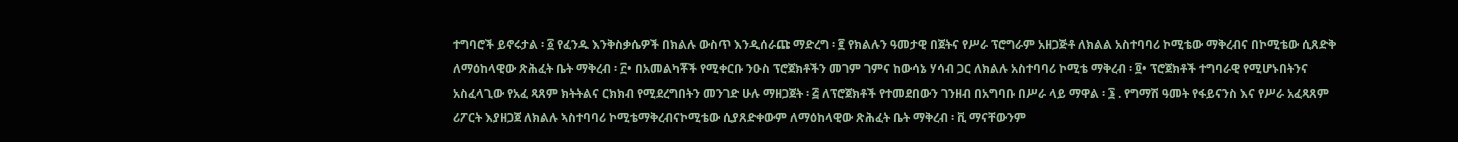ተግባሮች ይኖሩታል ፡ ፩ የፈንዱ እንቅስቃሴዎች በክልሉ ውስጥ እንዲሰራጩ ማድረግ ፡ ፪ የክልሉን ዓመታዊ በጀትና የሥራ ፕሮግራም አዘጋጅቶ ለክልል አስተባባሪ ኮሚቴው ማቅረብና በኮሚቴው ሲጸድቅ ለማዕከላዊው ጽሕፈት ቤት ማቅረብ ፡ ፫• በአመልካቾች የሚቀርቡ ንዑስ ፕሮጀክቶችን መገም ገምና ከውሳኔ ሃሳብ ጋር ለክልሉ አስተባባሪ ኮሚቴ ማቅረብ ፡ ፬• ፕሮጀክቶች ተግባራዊ የሚሆኑበትንና አስፈላጊው የአፈ ጻጸም ክትትልና ርክክብ የሚደረግበትን መንገድ ሁሉ ማዘጋጀት ፡ ፭ ለፕሮጀክቶች የተመደበውን ገንዘብ በአግባቡ በሥራ ላይ ማዋል ፡ ፮ . የግማሽ ዓመት የፋይናንስ እና የሥራ አፈጻጸም ሪፖርት እያዘጋጀ ለክልሉ ኣስተባባሪ ኮሚቴማቅረብናኮሚቴው ሲያጸድቀውም ለማዕከላዊው ጽሕፈት ቤት ማቅረብ ፡ ቪ ማናቸውንም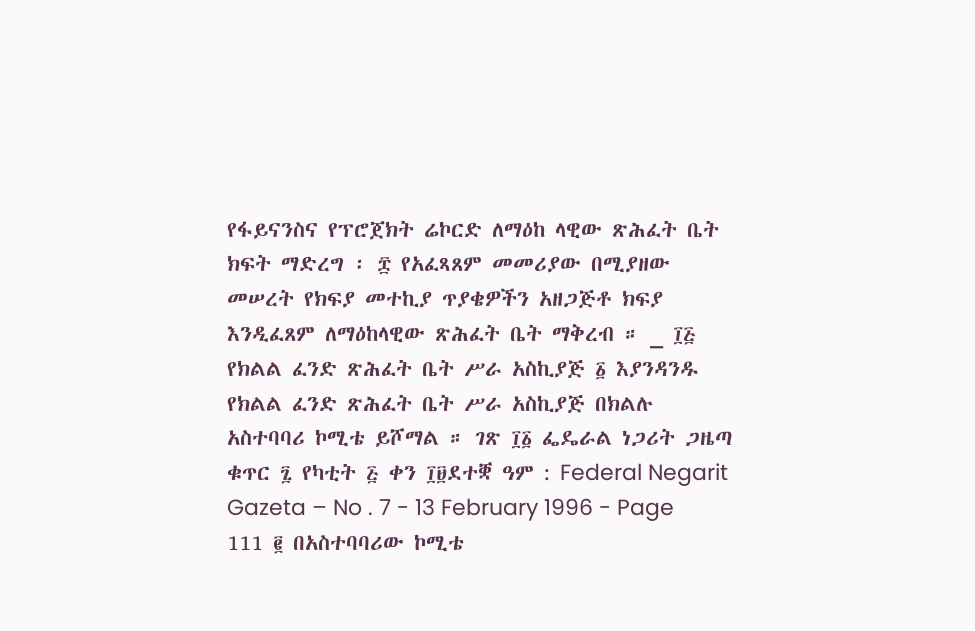የፋይናንስና የፕሮጀክት ሬኮርድ ለማዕከ ላዊው ጽሕፈት ቤት ክፍት ማድረግ ፡ ፰ የአፈጻጸም መመሪያው በሚያዘው መሠረት የክፍያ መተኪያ ጥያቄዎችን አዘጋጅቶ ክፍያ እንዲፈጸም ለማዕከላዊው ጽሕፈት ቤት ማቅረብ ። _ ፲፭ የክልል ፈንድ ጽሕፈት ቤት ሥራ አስኪያጅ ፩ እያንዳንዱ የክልል ፈንድ ጽሕፈት ቤት ሥራ አስኪያጅ በክልሉ አስተባባሪ ኮሚቴ ይሾማል ። ገጽ ፲፩ ፌዴራል ነጋሪት ጋዜጣ ቁጥር ፯ የካቲት ፭ ቀን ፲፱ደተቛ ዓም : Federal Negarit Gazeta – No . 7 - 13 February 1996 - Page 111 ፪ በአስተባባሪው ኮሚቴ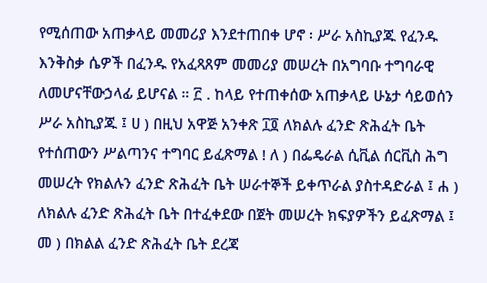የሚሰጠው አጠቃላይ መመሪያ እንደተጠበቀ ሆኖ ፡ ሥራ አስኪያጁ የፈንዱ እንቅስቃ ሴዎች በፈንዱ የአፈጻጸም መመሪያ መሠረት በአግባቡ ተግባራዊ ለመሆናቸውኃላፊ ይሆናል ። ፫ . ከላይ የተጠቀሰው አጠቃላይ ሁኔታ ሳይወሰን ሥራ አስኪያጁ ፤ ሀ ) በዚህ አዋጅ አንቀጽ ፲፬ ለክልሉ ፈንድ ጽሕፈት ቤት የተሰጠውን ሥልጣንና ተግባር ይፈጽማል ! ለ ) በፌዴራል ሲቪል ሰርቪስ ሕግ መሠረት የክልሉን ፈንድ ጽሕፈት ቤት ሠራተኞች ይቀጥራል ያስተዳድራል ፤ ሐ ) ለክልሉ ፈንድ ጽሕፈት ቤት በተፈቀደው በጀት መሠረት ክፍያዎችን ይፈጽማል ፤ መ ) በክልል ፈንድ ጽሕፈት ቤት ደረጃ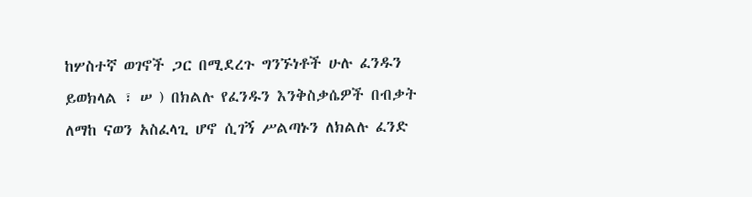ከሦስተኛ ወገኖች ጋር በሚደረጉ ግንኙነቶች ሁሉ ፈንዱን ይወክላል ፣ ሠ ) በክልሉ የፈንዱን እንቅስቃሴዎች በብቃት ለማከ ናወን አስፈላጊ ሆኖ ሲገኝ ሥልጣኑን ለክልሉ ፈንድ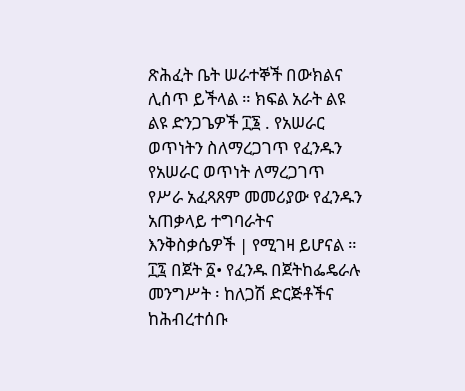ጽሕፈት ቤት ሠራተኞች በውክልና ሊሰጥ ይችላል ። ክፍል አራት ልዩ ልዩ ድንጋጌዎች ፲፮ . የአሠራር ወጥነትን ስለማረጋገጥ የፈንዱን የአሠራር ወጥነት ለማረጋገጥ የሥራ አፈጻጸም መመሪያው የፈንዱን አጠቃላይ ተግባራትና እንቅስቃሴዎች | የሚገዛ ይሆናል ። ፲፯ በጀት ፩• የፈንዱ በጀትከፌዴራሉ መንግሥት ፡ ከለጋሽ ድርጅቶችና ከሕብረተሰቡ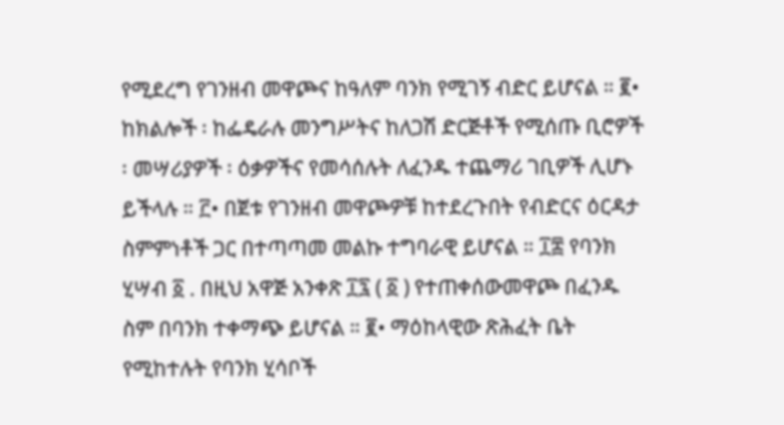የሚደረግ የገንዘብ መዋጮና ከዓለም ባንክ የሚገኝ ብድር ይሆናል ። ፪• ከክልሎች ፡ ከፌዴራሉ መንግሥትና ከለጋሽ ድርጅቶች የሚሰጡ ቢሮዎች ፡ መሣሪያዎች ፡ ዕቃዎችና የመሳሰሉት ለፈንዱ ተጨማሪ ገቢዎች ሊሆኑ ይችላሉ ። ፫• በጀቱ የገንዘብ መዋጮዎቹ ከተደረጉበት የብድርና ዕርዳታ ስምምነቶች ጋር በተጣጣመ መልኩ ተግባራዊ ይሆናል ። ፲፰ የባንክ ሂሣብ ፩ . በዚህ አዋጅ አንቀጽ ፲፯ ( ፩ ) የተጠቀሰውመዋጮ በፈንዱ ስም በባንክ ተቀማጭ ይሆናል ። ፪• ማዕከላዊው ጽሕፈት ቤት የሚከተሉት የባንክ ሂሳቦች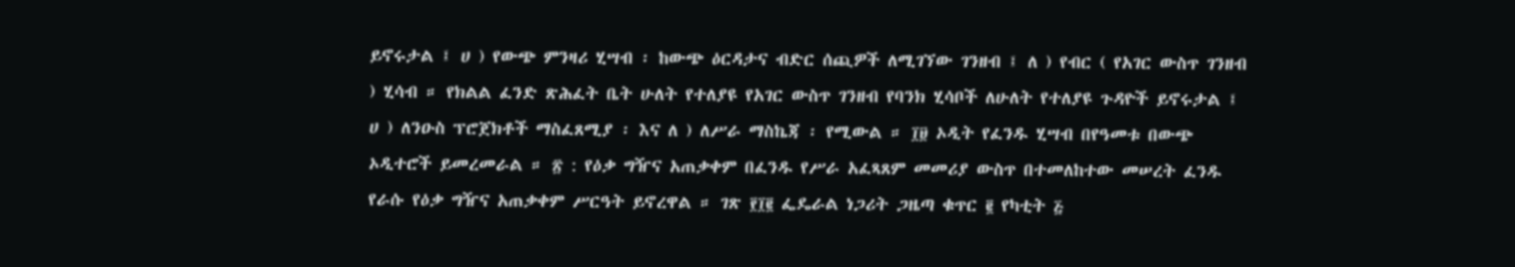ይኖሩታል ፤ ሀ ) የውጭ ምንዛሪ ሂሣብ ፡ ከውጭ ዕርዳታና ብድር ሰጪዎች ለሚገኘው ገንዘብ ፤ ለ ) የብር ( የአገር ውስጥ ገንዘብ ) ሂሳብ ። የክልል ፈንድ ጽሕፈት ቤት ሁለት የተለያዩ የአገር ውስጥ ገንዘብ የባንክ ሂሳቦች ለሁለት የተለያዩ ጉዳዮች ይኖሩታል ፤ ሀ ) ለንዑስ ፕሮጀክቶች ማስፈጸሚያ ፡ እና ለ ) ለሥራ ማስኬጃ ፡ የሚውል ። ፲፱ ኦዲት የፈንዱ ሂሣብ በየዓመቱ በውጭ ኦዲተሮች ይመረመራል ። ፳ : የዕቃ ግዥና አጠቃቀም በፈንዱ የሥራ አፈጻጸም መመሪያ ውስጥ በተመለከተው መሠረት ፈንዱ የራሱ የዕቃ ግዥና አጠቃቀም ሥርዓት ይኖረዋል ። ገጽ ፻፲፪ ፌዴራል ነጋሪት ጋዜጣ ቁጥር ፪ የካቲት ፭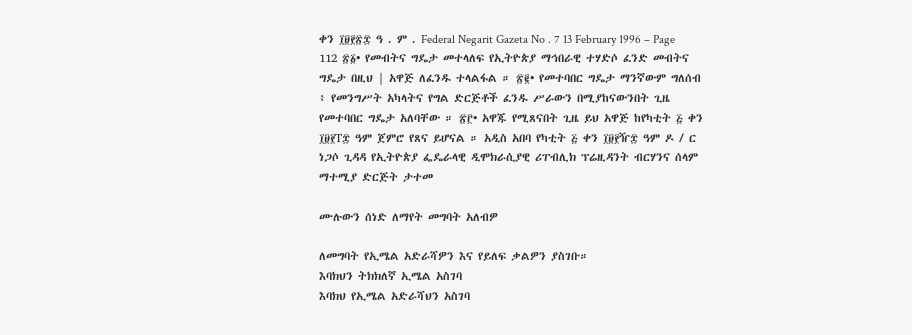ቀን ፲፱፻፳፰ ዓ . ም . Federal Negarit Gazeta No . 7 13 February 1996 – Page 112 ፳፩• የመብትና ግዴታ መተላለፍ የኢትዮጵያ ማኅበራዊ ተሃድሶ ፈንድ መብትና ግዴታ በዚህ | አዋጅ ለፈንዱ ተላልፋል ። ፳፪• የመተባበር ግዴታ ማንኛውም ግለሰብ ፥ የመንግሥት አካላትና የግል ድርጅቶች ፈንዱ ሥራውን በሚያከናውንበት ጊዜ የመተባበር ግዴታ አለባቸው ። ፳፫• አዋጁ የሚጸናበት ጊዜ ይህ አዋጅ ከየካቲት ፭ ቀን ፲፱፻T፰ ዓም ጀምሮ የጸና ይሆናል ። አዲስ አበባ የካቲት ፭ ቀን ፲፱፻ዥ፰ ዓም ዶ / ር ነጋሶ ጊዳዳ የኢትዮጵያ ፌዴራላዊ ዲሞክራሲያዊ ሪፐብሊክ ፕሬዚዳንት ብርሃንና ሰላም ማተሚያ ድርጅት ታተመ

ሙሉውን ሰነድ ለማየት መግባት አለብዎ

ለመግባት የኢሜል አድራሻዎን እና የይለፍ ቃልዎን ያስገቡ።
እባክህን ትክክለኛ ኢሜል አስገባ
እባክህ የኢሜል አድራሻህን አስገባ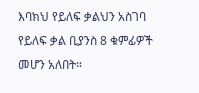እባክህ የይለፍ ቃልህን አስገባ
የይለፍ ቃል ቢያንስ 8 ቁምፊዎች መሆን አለበት።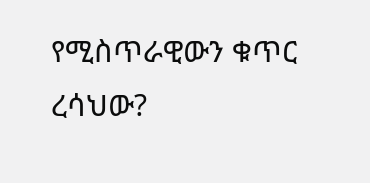የሚስጥራዊውን ቁጥር ረሳህው?